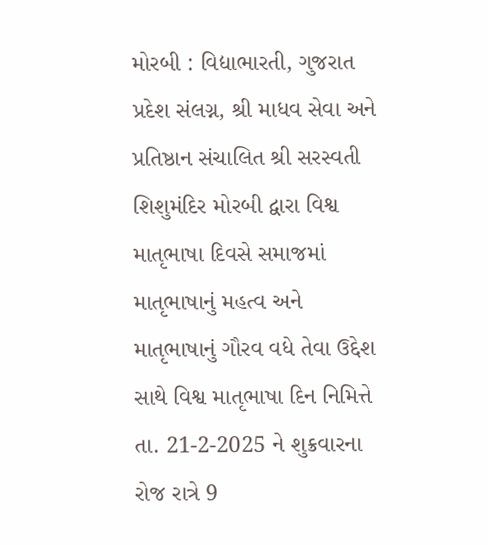મોરબી : વિદ્યાભારતી, ગુજરાત પ્રદેશ સંલગ્ન, શ્રી માધવ સેવા અને પ્રતિષ્ઠાન સંચાલિત શ્રી સરસ્વતી શિશુમંદિર મોરબી દ્વારા વિશ્વ માતૃભાષા દિવસે સમાજમાં માતૃભાષાનું મહત્વ અને માતૃભાષાનું ગૌરવ વધે તેવા ઉદ્દેશ સાથે વિશ્વ માતૃભાષા દિન નિમિત્તે તા. 21-2-2025 ને શુક્રવારના રોજ રાત્રે 9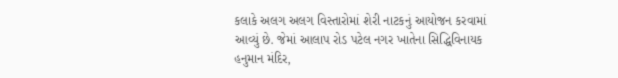કલાકે અલગ અલગ વિસ્તારોમાં શેરી નાટકનું આયોજન કરવામાં આવ્યું છે. જેમાં આલાપ રોડ પટેલ નગર ખાતેના સિદ્ધિવિનાયક હનુમાન મંદિર,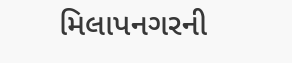મિલાપનગરની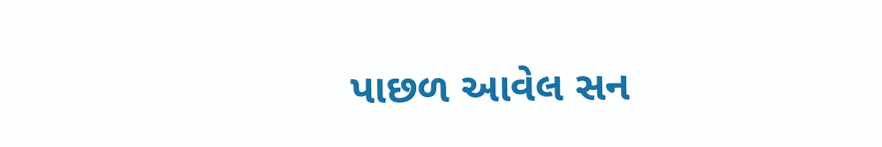પાછળ આવેલ સન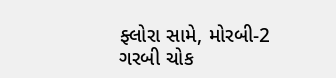ફ્લોરા સામે, મોરબી-2 ગરબી ચોક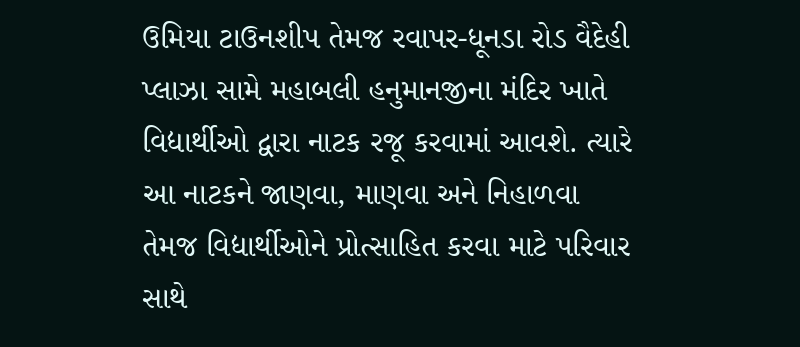ઉમિયા ટાઉનશીપ તેમજ રવાપર-ધૂનડા રોડ વૈદેહી પ્લાઝા સામે મહાબલી હનુમાનજીના મંદિર ખાતે વિદ્યાર્થીઓ દ્વારા નાટક રજૂ કરવામાં આવશે. ત્યારે આ નાટકને જાણવા, માણવા અને નિહાળવા તેમજ વિદ્યાર્થીઓને પ્રોત્સાહિત કરવા માટે પરિવાર સાથે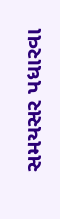સમયસર પધારવા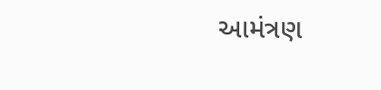આમંત્રણ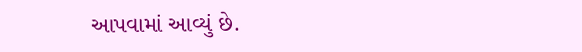આપવામાં આવ્યું છે.